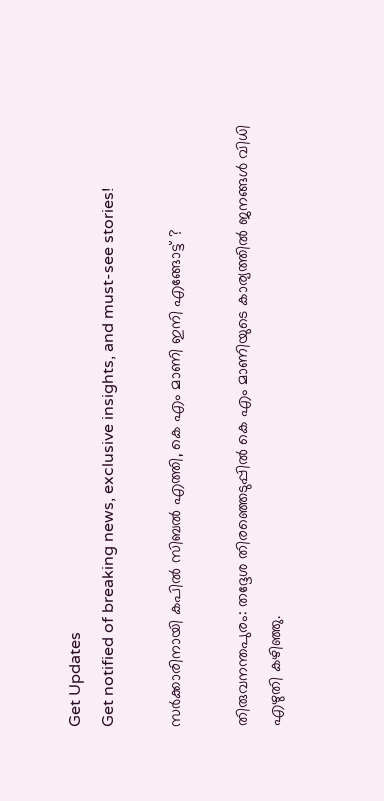Get Updates
Get notified of breaking news, exclusive insights, and must-see stories!

സര്‍ക്കാരിനായി കപില്‍ സിബല്‍ എത്തി, കെ എം മാണി ഇനി എങ്ങോട്ട് ?

തിരുവനന്തപുരം: തദ്ദേശ തിരഞ്ഞെടുപ്പില്‍ കെ എം മാണിയുടെ കാര്യത്തില്‍ ജനങ്ങള്‍ വിധി എഴുതി കഴിഞ്ഞു.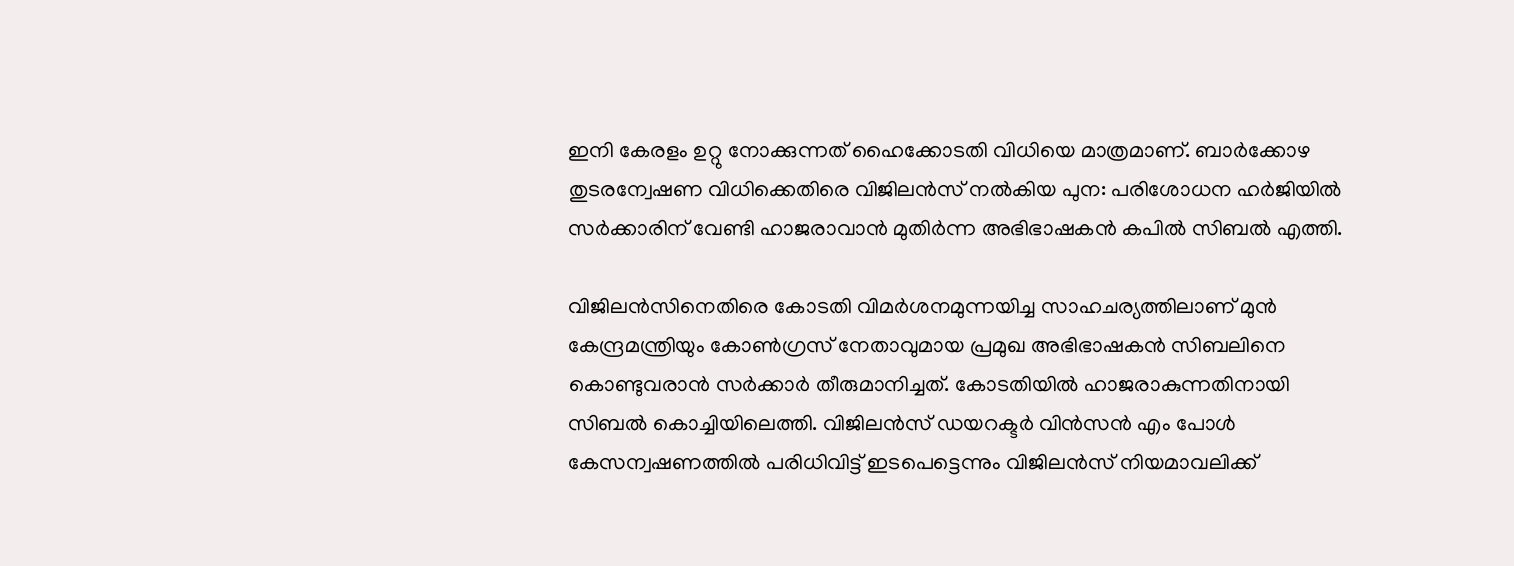ഇനി കേരളം ഉറ്റു നോക്കുന്നത് ഹൈക്കോടതി വിധിയെ മാത്രമാണ്. ബാര്‍ക്കോഴ തുടരന്വേഷണ വിധിക്കെതിരെ വിജിലന്‍സ് നല്‍കിയ പുന: പരിശോധന ഹര്‍ജിയില്‍ സര്‍ക്കാരിന് വേണ്ടി ഹാജരാവാന്‍ മുതിര്‍ന്ന അഭിഭാഷകന്‍ കപില്‍ സിബല്‍ എത്തി.

വിജിലന്‍സിനെതിരെ കോടതി വിമര്‍ശനമുന്നയിച്ച സാഹചര്യത്തിലാണ് മുന്‍ കേന്ദ്രമന്ത്രിയും കോണ്‍ഗ്രസ് നേതാവുമായ പ്രമുഖ അഭിഭാഷകന്‍ സിബലിനെ കൊണ്ടുവരാന്‍ സര്‍ക്കാര്‍ തീരുമാനിച്ചത്. കോടതിയില്‍ ഹാജരാകുന്നതിനായി സിബല്‍ കൊച്ചിയിലെത്തി. വിജിലന്‍സ് ഡയറക്ടര്‍ വിന്‍സന്‍ എം പോള്‍ കേസന്വഷണത്തില്‍ പരിധിവിട്ട് ഇടപെട്ടെന്നും വിജിലന്‍സ് നിയമാവലിക്ക്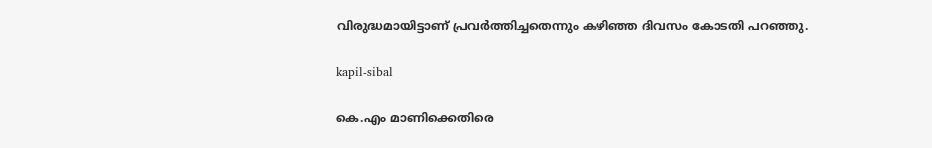വിരുദ്ധമായിട്ടാണ് പ്രവര്‍ത്തിച്ചതെന്നും കഴിഞ്ഞ ദിവസം കോടതി പറഞ്ഞു.

kapil-sibal

കെ.എം മാണിക്കെതിരെ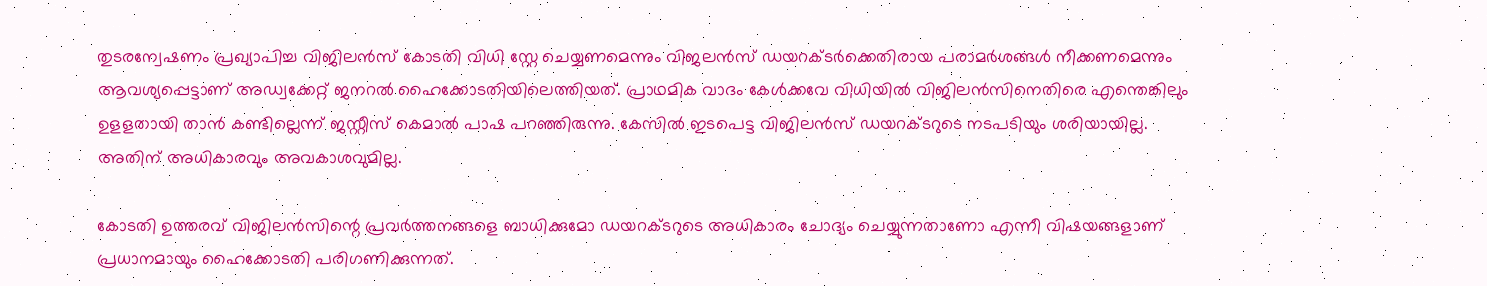തുടരന്വേഷണം പ്രഖ്യാപിച്ച വിജിലന്‍സ് കോടതി വിധി സ്റ്റേ ചെയ്യണമെന്നും വിജലന്‍സ് ഡയറക്ടര്‍ക്കെതിരായ പരാമര്‍ശങ്ങള്‍ നീക്കണമെന്നും ആവശ്യപ്പെട്ടാണ് അഡ്വക്കേറ്റ് ജനറല്‍ ഹൈക്കോടതിയിലെത്തിയത്. പ്രാഥമിക വാദം കേള്‍ക്കവേ വിധിയില്‍ വിജിലന്‍സിനെതിരെ എന്തെങ്കിലും ഉളളതായി താന്‍ കണ്ടില്ലെന്ന് ജസ്റ്റീസ് കെമാല്‍ പാഷ പറഞ്ഞിരുന്നു. കേസില്‍ ഇടപെട്ട വിജിലന്‍സ് ഡയറക്ടറുടെ നടപടിയും ശരിയായില്ല. അതിന് അധികാരവും അവകാശവുമില്ല.

കോടതി ഉത്തരവ് വിജിലന്‍സിന്റെ പ്രവര്‍ത്തനങ്ങളെ ബാധിക്കുമോ ഡയറക്ടറുടെ അധികാരം ചോദ്യം ചെയ്യുന്നതാണോ എന്നീ വിഷയങ്ങളാണ് പ്രധാനമായും ഹൈക്കോടതി പരിഗണിക്കുന്നത്.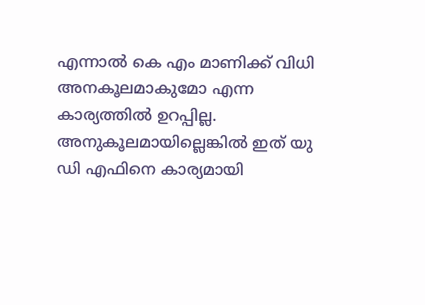എന്നാല്‍ കെ എം മാണിക്ക് വിധി അനകൂലമാകുമോ എന്ന കാര്യത്തില്‍ ഉറപ്പില്ല. അനുകൂലമായില്ലെങ്കില്‍ ഇത് യു ഡി എഫിനെ കാര്യമായി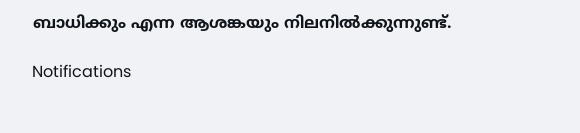ബാധിക്കും എന്ന ആശങ്കയും നിലനില്‍ക്കുന്നുണ്ട്.

Notifications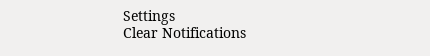Settings
Clear Notifications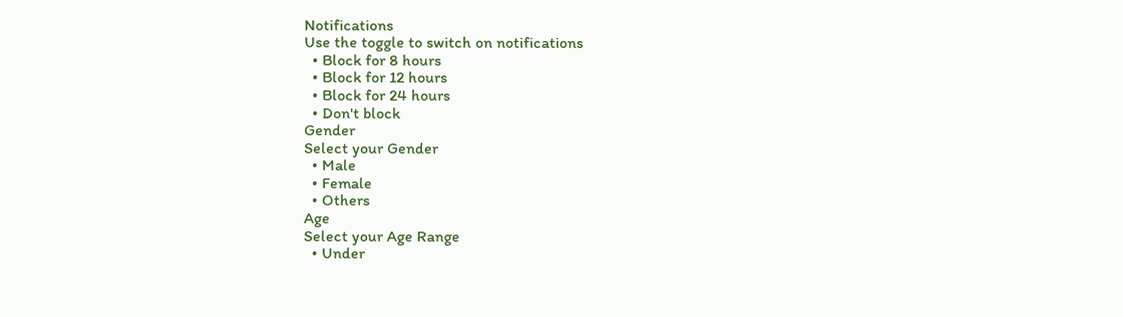Notifications
Use the toggle to switch on notifications
  • Block for 8 hours
  • Block for 12 hours
  • Block for 24 hours
  • Don't block
Gender
Select your Gender
  • Male
  • Female
  • Others
Age
Select your Age Range
  • Under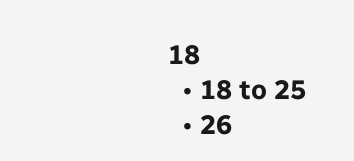18
  • 18 to 25
  • 26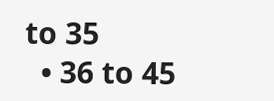to 35
  • 36 to 45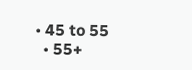• 45 to 55
  • 55+